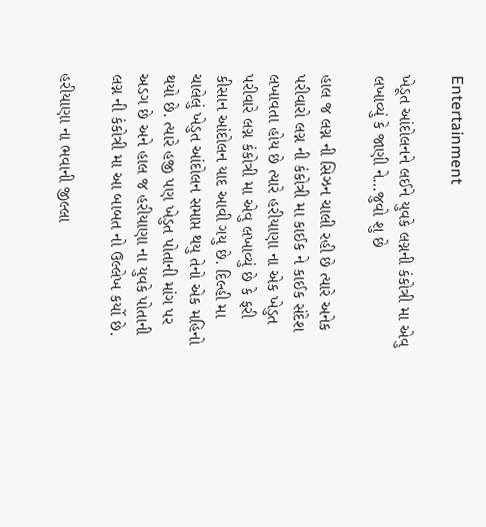Entertainment

ખેડૂત આંદોલનને લઈને યુવકે લગ્નની કંકોત્રી મા એવુ લખાવ્યું કે જાણી ને…જુવો શુ છે

હાલ જ લગ્ન ની સિઝન ચાલી રહી છે ત્યારે અનેક પરીવારો લગ્ન ની કંકોત્રી મા કાઈક ને કાઈક સંદેશ લખાવતા હોય છે ત્યારે હરીયાણા ના એક ખેડુત પરીવારે લગ્ન કંકોત્રી મા એવુ લખાવ્યું છે કે ફરી કીસાન આંદોલન યાદ આવી ગયુ છે. દિલ્હી મા ચાલેલું ખેડુત આંદોલન સમાપ્ત થયુ તેનો એક મહિનો થયો છે. ત્યારે હજી પણ ખેડુત પોતાની માંગ પર અડગ છે અને હાલ જ હરીયાણા ના યુવકે પોતાની લગ્ન ની કંકોત્રી મા આ બાબત નો ઉલ્લેખ કર્યો છે.

હરીયાણા ના ભવાની જીલ્લા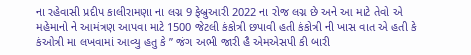ના રહેવાસી પ્રદીપ કાલીરામણા ના લગ્ન 9 ફેબ્રુઆરી 2022 ના રોજ લગ્ન છે અને આ માટે તેવો એ મહેમાનો ને આમંત્રણ આપવા માટે 1500 જેટલી કંકોત્રી છપાવી હતી કંકોત્રી ની ખાસ વાત એ હતી કે કંઓત્રી મા લખવામાં આવ્યુ હતુ કે ” જંગ અભી જારી હૈ એમએસપી કી બારી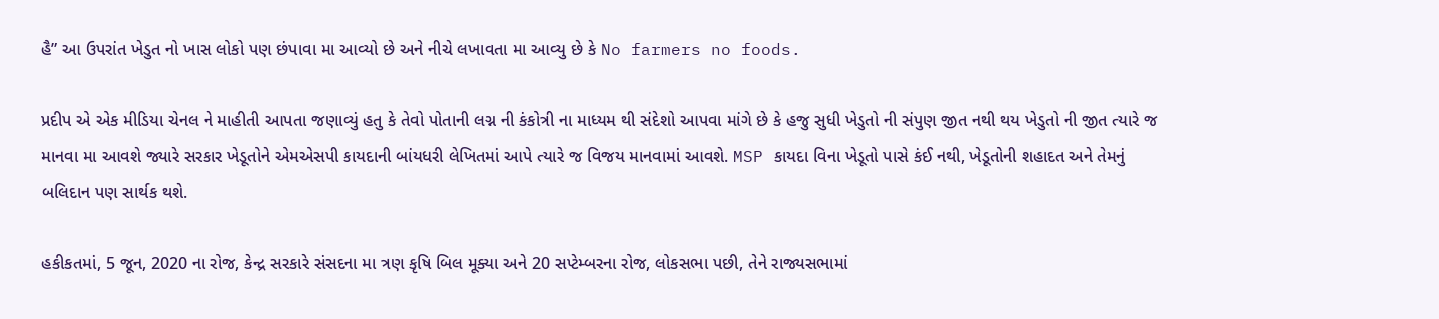હૈ” આ ઉપરાંત ખેડુત નો ખાસ લોકો પણ છંપાવા મા આવ્યો છે અને નીચે લખાવતા મા આવ્યુ છે કે No farmers no foods.

પ્રદીપ એ એક મીડિયા ચેનલ ને માહીતી આપતા જણાવ્યું હતુ કે તેવો પોતાની લગ્ન ની કંકોત્રી ના માધ્યમ થી સંદેશો આપવા માંગે છે કે હજુ સુધી ખેડુતો ની સંપુણ જીત નથી થય ખેડુતો ની જીત ત્યારે જ માનવા મા આવશે જ્યારે સરકાર ખેડૂતોને એમએસપી કાયદાની બાંયધરી લેખિતમાં આપે ત્યારે જ વિજય માનવામાં આવશે. MSP કાયદા વિના ખેડૂતો પાસે કંઈ નથી, ખેડૂતોની શહાદત અને તેમનું બલિદાન પણ સાર્થક થશે.

હકીકતમાં, 5 જૂન, 2020 ના રોજ, કેન્દ્ર સરકારે સંસદના મા ત્રણ કૃષિ બિલ મૂક્યા અને 20 સપ્ટેમ્બરના રોજ, લોકસભા પછી, તેને રાજ્યસભામાં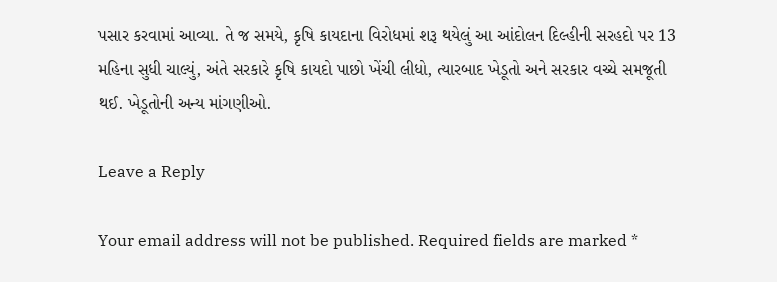પસાર કરવામાં આવ્યા. તે જ સમયે, કૃષિ કાયદાના વિરોધમાં શરૂ થયેલું આ આંદોલન દિલ્હીની સરહદો પર 13 મહિના સુધી ચાલ્યું, અંતે સરકારે કૃષિ કાયદો પાછો ખેંચી લીધો, ત્યારબાદ ખેડૂતો અને સરકાર વચ્ચે સમજૂતી થઈ. ખેડૂતોની અન્ય માંગણીઓ.

Leave a Reply

Your email address will not be published. Required fields are marked *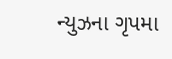ન્યુઝના ગૃપમા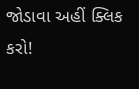જોડાવા અહીં ક્લિક કરો!